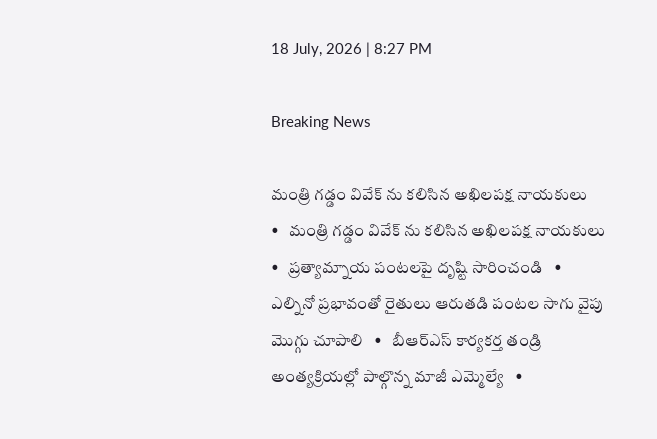18 July, 2026 | 8:27 PM

Breaking News

మంత్రి గడ్డం వివేక్ ను కలిసిన అఖిలపక్ష నాయకులు   •   మంత్రి గడ్డం వివేక్ ను కలిసిన అఖిలపక్ష నాయకులు   •   ప్రత్యామ్నాయ పంటలపై దృష్టి సారించండి   •   ఎల్నినో ప్రభావంతో రైతులు ఆరుతడి పంటల సాగు వైపు మొగ్గు చూపాలి   •   బీఆర్ఎస్ కార్యకర్త తండ్రి అంత్యక్రియల్లో పాల్గొన్న మాజీ ఎమ్మెల్యే   •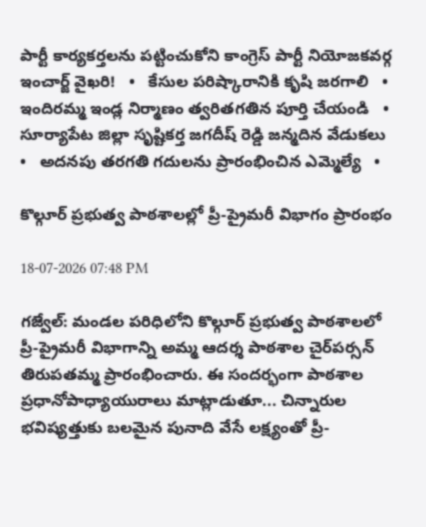పార్టీ కార్యకర్తలను పట్టించుకోని కాంగ్రెస్ పార్టీ నియోజకవర్గ ఇంచార్జ్ వైఖరి!   •   కేసుల పరిష్కారానికి కృషి జరగాలి   •   ఇందిరమ్మ ఇండ్ల నిర్మాణం త్వరితగతిన పూర్తి చేయండి   •   సూర్యాపేట జిల్లా సృష్టికర్త జగదీష్ రెడ్డి జన్మదిన వేడుకలు   •   అదనపు తరగతి గదులను ప్రారంభించిన ఎమ్మెల్యే   •

కొల్గూర్ ప్రభుత్వ పాఠశాలల్లో ప్రీ-ప్రైమరీ విభాగం ప్రారంభం

18-07-2026 07:48 PM

గజ్వేల్: మండల పరిధిలోని కొల్గూర్ ప్రభుత్వ పాఠశాలలో ప్రీ-ప్రైమరీ విభాగాన్ని అమ్మ ఆదర్శ పాఠశాల చైర్‌పర్సన్ తిరుపతమ్మ ప్రారంభించారు. ఈ సందర్భంగా పాఠశాల ప్రధానోపాధ్యాయురాలు మాట్లాడుతూ... చిన్నారుల భవిష్యత్తుకు బలమైన పునాది వేసే లక్ష్యంతో ప్రీ-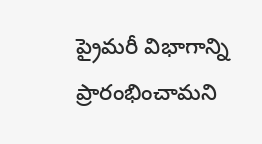ప్రైమరీ విభాగాన్ని ప్రారంభించామని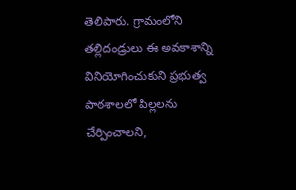తెలిపారు. గ్రామంలోని తల్లిదండ్రులు ఈ అవకాశాన్ని వినియోగించుకుని ప్రభుత్వ పాఠశాలలో పిల్లలను చేర్పించాలని,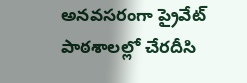అనవసరంగా ప్రైవేట్ పాఠశాలల్లో చేరదీసి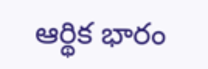ఆర్థిక భారం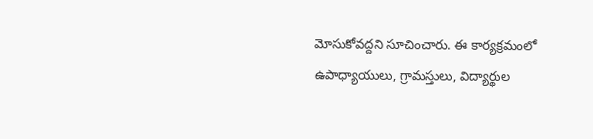మోసుకోవద్దని సూచించారు. ఈ కార్యక్రమంలో ఉపాధ్యాయులు, గ్రామస్తులు, విద్యార్థుల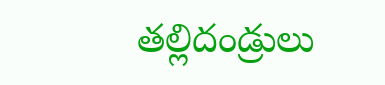తల్లిదండ్రులు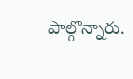పాల్గొన్నారు.